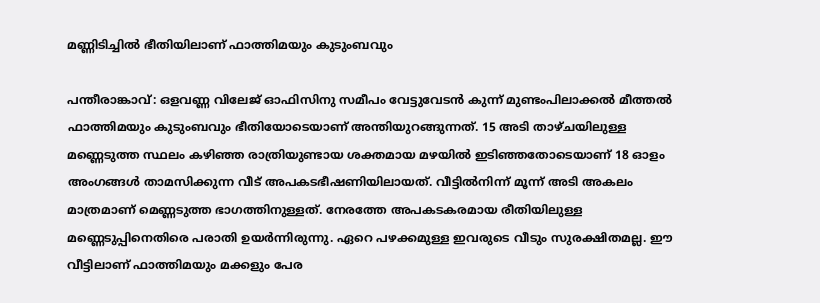മണ്ണിടിച്ചിൽ ഭീതിയിലാണ് ഫാത്തിമയും കുടുംബവും

പന്തീരാങ്കാവ്: ഒളവണ്ണ വിലേജ് ഓഫിസിനു സമീപം വേട്ടുവേടൻ കുന്ന് മുണ്ടംപിലാക്കൽ മീത്തൽ ഫാത്തിമയും കുടുംബവും ഭീതിയോടെയാണ് അന്തിയുറങ്ങുന്നത്. 15 അടി താഴ്ചയിലുള്ള മണ്ണെടുത്ത സ്ഥലം കഴിഞ്ഞ രാത്രിയുണ്ടായ ശക്തമായ മഴയിൽ ഇടിഞ്ഞതോടെയാണ് 18 ഓളം അംഗങ്ങൾ താമസിക്കുന്ന വീട് അപകടഭീഷണിയിലായത്. വീട്ടിൽനിന്ന് മൂന്ന് അടി അകലം മാത്രമാണ് മെണ്ണടുത്ത ഭാഗത്തിനുള്ളത്. നേരത്തേ അപകടകരമായ രീതിയിലുള്ള മണ്ണെടുപ്പിനെതിരെ പരാതി ഉയർന്നിരുന്നു. ഏറെ പഴക്കമുള്ള ഇവരുടെ വീടും സുരക്ഷിതമല്ല. ഈ വീട്ടിലാണ് ഫാത്തിമയും മക്കളും പേര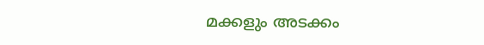മക്കളും അടക്കം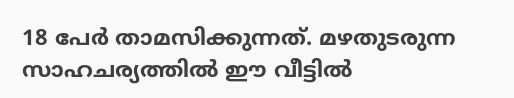18 പേർ താമസിക്കുന്നത്. മഴതുടരുന്ന സാഹചര്യത്തിൽ ഈ വീട്ടിൽ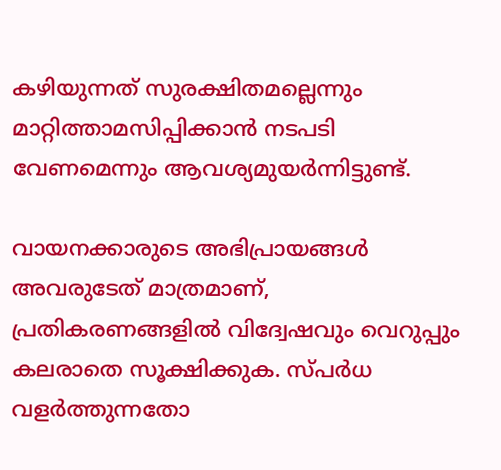കഴിയുന്നത് സുരക്ഷിതമല്ലെന്നും മാറ്റിത്താമസിപ്പിക്കാൻ നടപടി വേണമെന്നും ആവശ്യമുയർന്നിട്ടുണ്ട്.

വായനക്കാരുടെ അഭിപ്രായങ്ങള്‍ അവരുടേത് മാത്രമാണ്, പ്രതികരണങ്ങളിൽ വിദ്വേഷവും വെറുപ്പും കലരാതെ സൂക്ഷിക്കുക. സ്പർധ വളർത്തുന്നതോ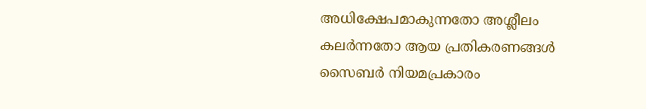അധിക്ഷേപമാകുന്നതോ അശ്ലീലം കലർന്നതോ ആയ പ്രതികരണങ്ങൾ സൈബർ നിയമപ്രകാരം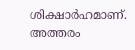ശിക്ഷാർഹമാണ്. അത്തരം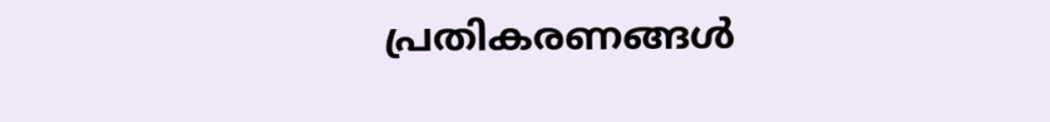പ്രതികരണങ്ങൾ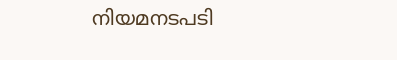നിയമനടപടി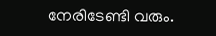നേരിടേണ്ടി വരും.